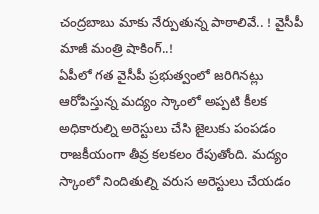చంద్రబాబు మాకు నేర్పుతున్న పాఠాలివే.. ! వైసీపీ మాజీ మంత్రి షాకింగ్..!
ఏపీలో గత వైసీపీ ప్రభుత్వంలో జరిగినట్లు ఆరోపిస్తున్న మద్యం స్కాంలో అప్పటి కీలక అధికారుల్ని అరెస్టులు చేసి జైలుకు పంపడం రాజకీయంగా తీవ్ర కలకలం రేపుతోంది. మద్యం స్కాంలో నిందితుల్ని వరుస అరెస్టులు చేయడం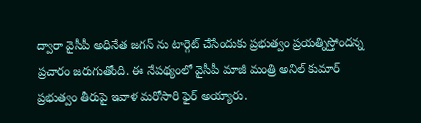ద్వారా వైసీపీ అధినేత జగన్ ను టార్గెట్ చేసేందుకు ప్రభుత్వం ప్రయత్నిస్తోందన్న ప్రచారం జరుగుతోంది. ఈ నేపథ్యంలో వైసీపీ మాజీ మంత్రి అనిల్ కుమార్ ప్రభుత్వం తీరుపై ఇవాళ మరోసారి ఫైర్ అయ్యారు.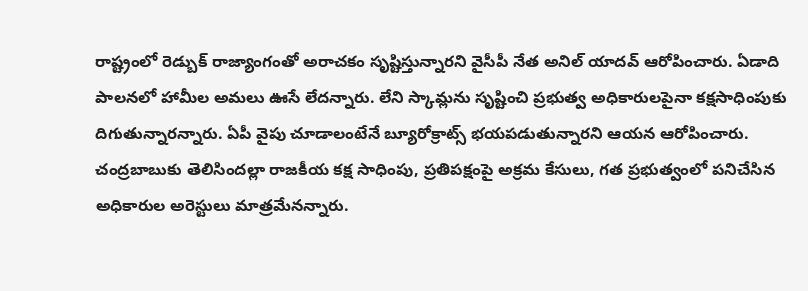రాష్ట్రంలో రెడ్బుక్ రాజ్యాంగంతో అరాచకం సృష్టిస్తున్నారని వైసీపీ నేత అనిల్ యాదవ్ ఆరోపించారు. ఏడాది పాలనలో హామీల అమలు ఊసే లేదన్నారు. లేని స్కామ్లను సృష్టించి ప్రభుత్వ అధికారులపైనా కక్షసాధింపుకు దిగుతున్నారన్నారు. ఏపీ వైపు చూడాలంటేనే బ్యూరోక్రాట్స్ భయపడుతున్నారని ఆయన ఆరోపించారు. చంద్రబాబుకు తెలిసిందల్లా రాజకీయ కక్ష సాధింపు, ప్రతిపక్షంపై అక్రమ కేసులు, గత ప్రభుత్వంలో పనిచేసిన అధికారుల అరెస్టులు మాత్రమేనన్నారు.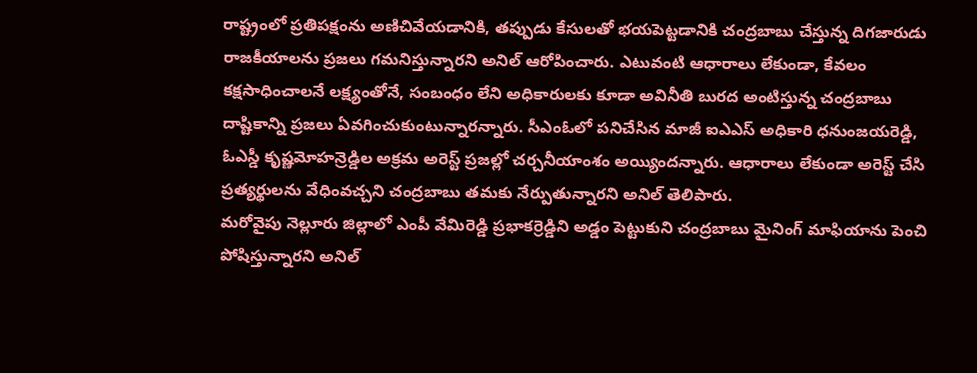రాష్ట్రంలో ప్రతిపక్షంను అణిచివేయడానికి, తప్పుడు కేసులతో భయపెట్టడానికి చంద్రబాబు చేస్తున్న దిగజారుడు రాజకీయాలను ప్రజలు గమనిస్తున్నారని అనిల్ ఆరోపించారు. ఎటువంటి ఆధారాలు లేకుండా, కేవలం కక్షసాధించాలనే లక్ష్యంతోనే, సంబంధం లేని అధికారులకు కూడా అవినీతి బురద అంటిస్తున్న చంద్రబాబు దాష్టికాన్ని ప్రజలు ఏవగించుకుంటున్నారన్నారు. సీఎంఓలో పనిచేసిన మాజీ ఐఎఎస్ అధికారి ధనుంజయరెడ్డి, ఓఎస్డీ కృష్ణమోహన్రెడ్డిల అక్రమ అరెస్ట్ ప్రజల్లో చర్చనీయాంశం అయ్యిందన్నారు. ఆధారాలు లేకుండా అరెస్ట్ చేసి ప్రత్యర్థులను వేధింవచ్చని చంద్రబాబు తమకు నేర్పుతున్నారని అనిల్ తెలిపారు.
మరోవైపు నెల్లూరు జిల్లాలో ఎంపీ వేమిరెడ్డి ప్రభాకర్రెడ్డిని అడ్డం పెట్టుకుని చంద్రబాబు మైనింగ్ మాఫియాను పెంచి పోషిస్తున్నారని అనిల్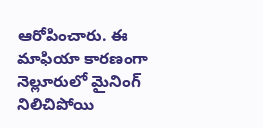ఆరోపించారు. ఈ మాఫియా కారణంగా నెల్లూరులో మైనింగ్ నిలిచిపోయి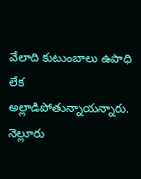వేలాది కుటుంబాలు ఉపాధి లేక అల్లాడిపోతున్నాయన్నారు. నెల్లూరు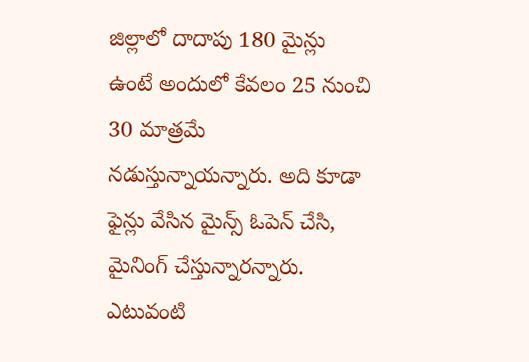జిల్లాలో దాదాపు 180 మైన్లు ఉంటే అందులో కేవలం 25 నుంచి 30 మాత్రమే నడుస్తున్నాయన్నారు. అది కూడా ఫైన్లు వేసిన మైన్స్ ఓపెన్ చేసి, మైనింగ్ చేస్తున్నారన్నారు. ఎటువంటి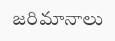జరిమానాలు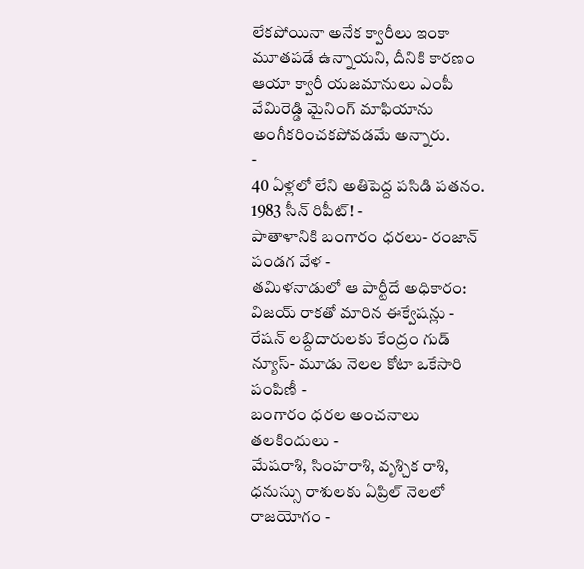లేకపోయినా అనేక క్వారీలు ఇంకా మూతపడే ఉన్నాయని, దీనికి కారణం ఆయా క్వారీ యజమానులు ఎంపీ వేమిరెడ్డి మైనింగ్ మాఫియాను అంగీకరించకపోవడమే అన్నారు.
-
40 ఏళ్లలో లేని అతిపెద్ద పసిడి పతనం. 1983 సీన్ రిపీట్! -
పాతాళానికి బంగారం ధరలు- రంజాన్ పండగ వేళ -
తమిళనాడులో ఆ పార్టీదే అధికారం: విజయ్ రాకతో మారిన ఈక్వేషన్లు -
రేషన్ లబ్దిదారులకు కేంద్రం గుడ్ న్యూస్- మూడు నెలల కోటా ఒకేసారి పంపిణీ -
బంగారం ధరల అంచనాలు తలకిందులు -
మేషరాశి, సింహరాశి, వృశ్చిక రాశి, ధనుస్సు రాశులకు ఏప్రిల్ నెలలో రాజయోగం -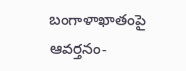బంగాళాఖాతంపై ఆవర్తనం-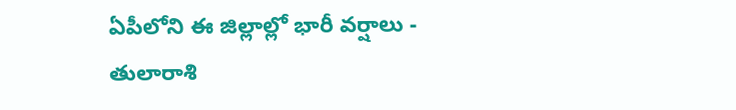ఏపీలోని ఈ జిల్లాల్లో భారీ వర్షాలు -
తులారాశి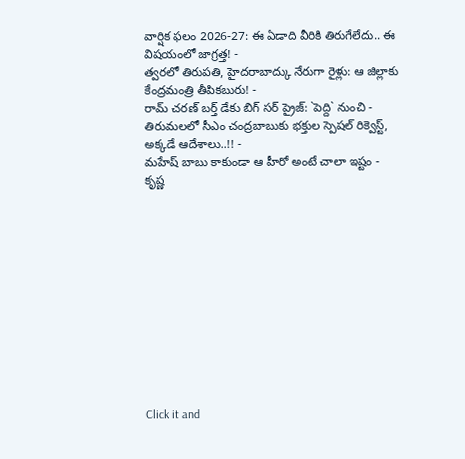వార్షిక ఫలం 2026-27: ఈ ఏడాది వీరికి తిరుగేలేదు.. ఈ విషయంలో జాగ్రత్త! -
త్వరలో తిరుపతి, హైదరాబాద్కు నేరుగా రైళ్లు: ఆ జిల్లాకు కేంద్రమంత్రి తీపికబురు! -
రామ్ చరణ్ బర్త్ డేకు బిగ్ సర్ ప్రైజ్: `పెద్ది` నుంచి -
తిరుమలలో సీఎం చంద్రబాబుకు భక్తుల స్పెషల్ రిక్వెస్ట్, అక్కడే ఆదేశాలు..!! -
మహేష్ బాబు కాకుండా ఆ హీరో అంటే చాలా ఇష్టం - కృష్ణ












Click it and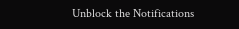Unblock the Notifications